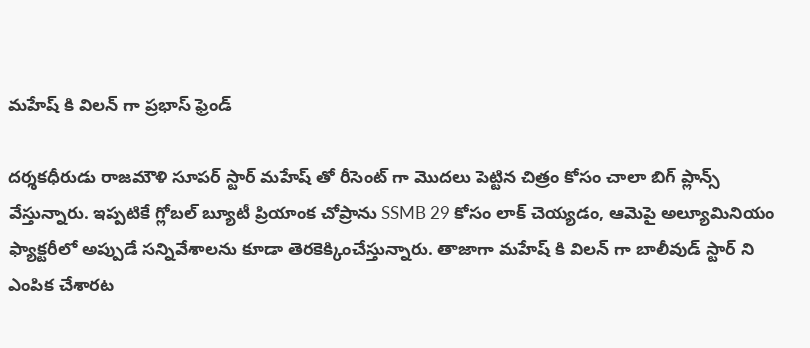మహేష్ కి విలన్ గా ప్రభాస్ ఫ్రెండ్

దర్శకధీరుడు రాజమౌళి సూపర్ స్టార్ మహేష్ తో రీసెంట్ గా మొదలు పెట్టిన చిత్రం కోసం చాలా బిగ్ ప్లాన్స్ వేస్తున్నారు. ఇప్పటికే గ్లోబల్ బ్యూటీ ప్రియాంక చోప్రాను SSMB 29 కోసం లాక్ చెయ్యడం, ఆమెపై అల్యూమినియం ఫ్యాక్టరీలో అప్పుడే సన్నివేశాలను కూడా తెరకెక్కించేస్తున్నారు. తాజాగా మహేష్ కి విలన్ గా బాలీవుడ్ స్టార్ ని ఎంపిక చేశారట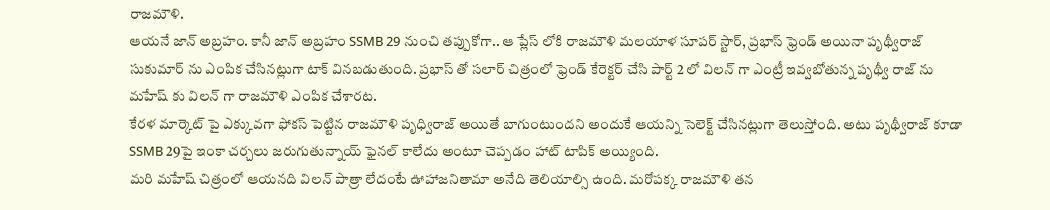రాజమౌళి.
ఆయనే జాన్ అబ్రహం. కానీ జాన్ అబ్రహం SSMB 29 నుంచి తప్పుకోగా.. ఆ ప్లేస్ లోకి రాజమౌళి మలయాళ సూపర్ స్టార్, ప్రభాస్ ఫ్రెండ్ అయినా పృథ్వీరాజ్ సుకుమార్ ను ఎంపిక చేసినట్లుగా టాక్ వినబడుతుంది. ప్రభాస్ తో సలార్ చిత్రంలో ఫ్రెండ్ కేరెక్టర్ చేసి పార్ట్ 2 లో విలన్ గా ఎంట్రీ ఇవ్వబోతున్న పృథ్వీ రాజ్ ను మహేష్ కు విలన్ గా రాజమౌళి ఎంపిక చేశారట.
కేరళ మార్కెట్ పై ఎక్కువగా ఫోకస్ పెట్టిన రాజమౌళి పృధ్విరాజ్ అయితే బాగుంటుందని అందుకే ఆయన్ని సెలెక్ట్ చేసినట్లుగా తెలుస్తోంది. అటు పృథ్వీరాజ్ కూడా SSMB 29పై ఇంకా చర్చలు జరుగుతున్నాయ్ ఫైనల్ కాలేదు అంటూ చెప్పడం హాట్ టాపిక్ అయ్యింది.
మరి మహేష్ చిత్రంలో ఆయనది విలన్ పాత్రా లేదంటే ఊహాజనితామా అనేది తెలియాల్సి ఉంది. మరోపక్క రాజమౌళి తన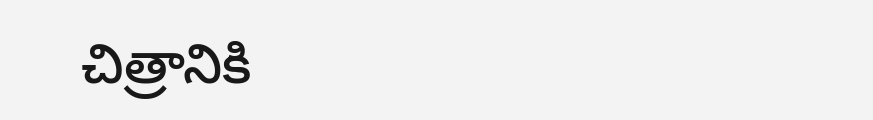చిత్రానికి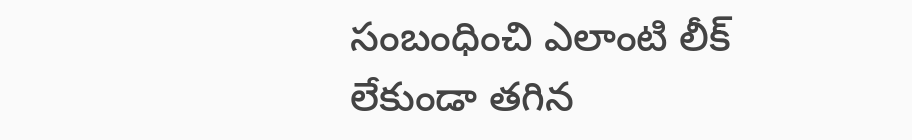సంబంధించి ఎలాంటి లీక్ లేకుండా తగిన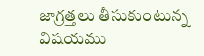జాగ్రత్తలు తీసుకుంటున్న విషయము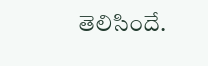తెలిసిందే.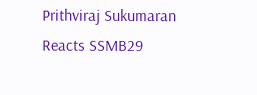Prithviraj Sukumaran Reacts SSMB29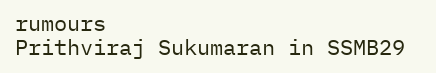rumours
Prithviraj Sukumaran in SSMB29